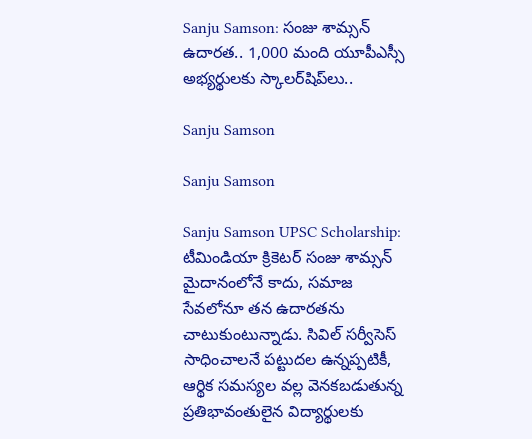Sanju Samson: సంజు శామ్సన్ ఉదారత.. 1,000 మంది యూపీఎస్సీ అభ్యర్థులకు స్కాలర్‌షిప్‌లు..

Sanju Samson

Sanju Samson

Sanju Samson UPSC Scholarship: టీమిండియా క్రికెటర్ సంజు శామ్సన్ మైదానంలోనే కాదు, సమాజ సేవలోనూ తన ఉదారతను చాటుకుంటున్నాడు. సివిల్ సర్వీసెస్ సాధించాలనే పట్టుదల ఉన్నప్పటికీ, ఆర్థిక సమస్యల వల్ల వెనకబడుతున్న ప్రతిభావంతులైన విద్యార్థులకు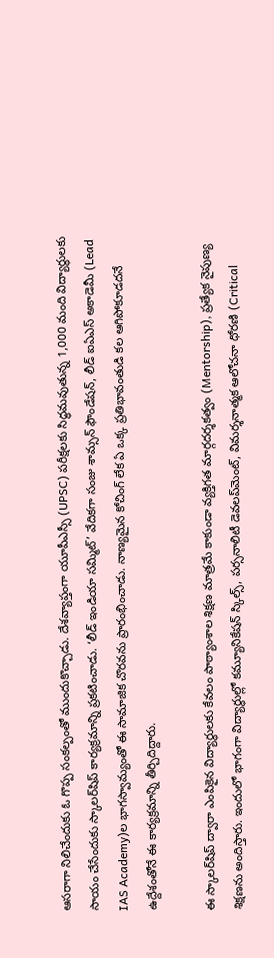ఆసరాగా నిలిచేందుకు ఓ గొప్ప సంకల్పంతో ముందుకొచ్చాడు. దేశవ్యాప్తంగా యూపీఎస్సీ (UPSC) పరీక్షలకు సిద్ధమవుతున్న 1,000 మంది విద్యార్థులకు సాయం చేసేందుకు స్కాలర్‌షిప్ కార్యక్రమాన్ని ప్రకటించాడు. ‘లీడ్ ఇండియా సమ్మిట్’ వేదికగా సంజు శామ్సన్ ఫౌండేషన్, లీడ్ ఐఏఎస్ అకాడెమీ (Lead IAS Academy)ల భాగస్వామ్యంతో ఈ సామాజిక చొరవను ప్రారంభించాడు. నాణ్యమైన కోచింగ్ లేక ఏ ఒక్క ప్రతిభావంతుడి కల ఆగిపోకూడదనే ఉద్దేశంతోనే ఈ కార్యక్రమాన్ని తీర్చిదిద్దారు.

ఈ స్కాలర్‌షిప్ ద్వారా ఎంపికైన విద్యార్థులకు కేవలం పాఠ్యాంశాల శిక్షణ మాత్రమే కాకుండా వ్యక్తిగత మార్గదర్శకత్వం (Mentorship), ప్రత్యేక నైపుణ్య శిక్షణను అందిస్తారు. ఇందులో భాగంగా విద్యార్థుల్లో కమ్యూనికేషన్ స్కిల్స్, పర్సనాలిటీ డెవలప్‌మెంట్, విమర్శనాత్మక ఆలోచనా ధోరణి (Critical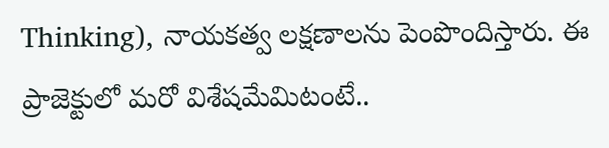Thinking), నాయకత్వ లక్షణాలను పెంపొందిస్తారు. ఈ ప్రాజెక్టులో మరో విశేషమేమిటంటే..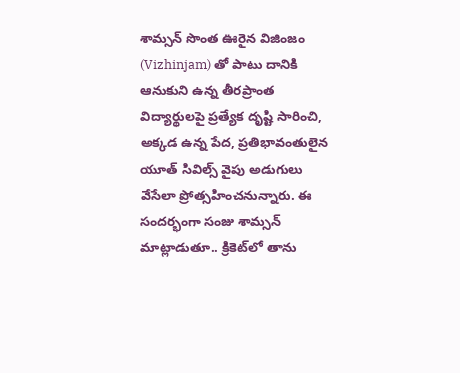శామ్సన్ సొంత ఊరైన విజింజం (Vizhinjam) తో పాటు దానికి ఆనుకుని ఉన్న తీరప్రాంత విద్యార్థులపై ప్రత్యేక దృష్టి సారించి, అక్కడ ఉన్న పేద, ప్రతిభావంతులైన యూత్ సివిల్స్‌ వైపు అడుగులు వేసేలా ప్రోత్సహించనున్నారు. ఈ సందర్భంగా సంజు శామ్సన్ మాట్లాడుతూ.. క్రికెట్‌లో తాను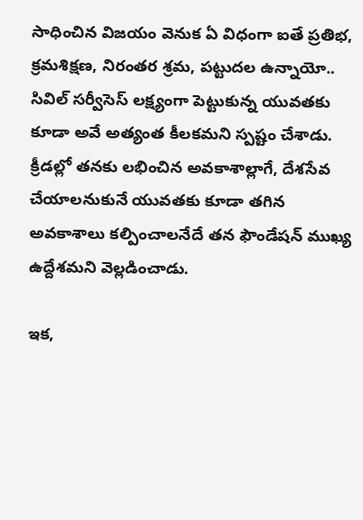సాధించిన విజయం వెనుక ఏ విధంగా ఐతే ప్రతిభ, క్రమశిక్షణ, నిరంతర శ్రమ, పట్టుదల ఉన్నాయో.. సివిల్ సర్వీసెస్ లక్ష్యంగా పెట్టుకున్న యువతకు కూడా అవే అత్యంత కీలకమని స్పష్టం చేశాడు. క్రీడల్లో తనకు లభించిన అవకాశాల్లాగే, దేశసేవ చేయాలనుకునే యువతకు కూడా తగిన అవకాశాలు కల్పించాలనేదే తన ఫౌండేషన్ ముఖ్య ఉద్దేశమని వెల్లడించాడు.

ఇక,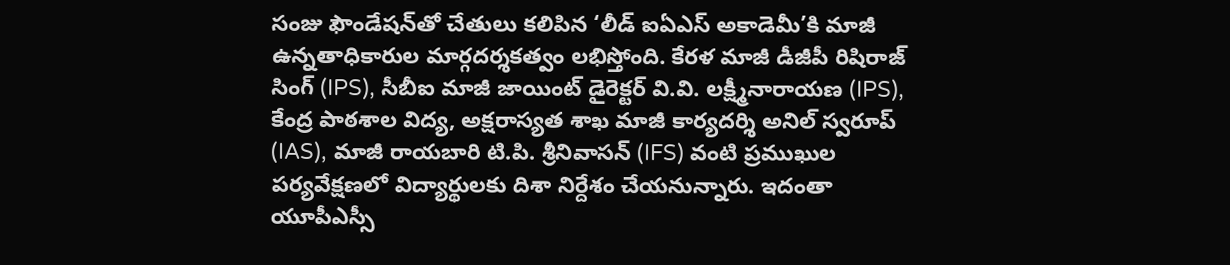సంజు ఫౌండేషన్‌తో చేతులు కలిపిన ‘లీడ్ ఐఏఎస్ అకాడెమీ’కి మాజీ ఉన్నతాధికారుల మార్గదర్శకత్వం లభిస్తోంది. కేరళ మాజీ డీజీపీ రిషిరాజ్ సింగ్ (IPS), సీబీఐ మాజీ జాయింట్ డైరెక్టర్ వి.వి. లక్ష్మీనారాయణ (IPS), కేంద్ర పాఠశాల విద్య, అక్షరాస్యత శాఖ మాజీ కార్యదర్శి అనిల్ స్వరూప్ (IAS), మాజీ రాయబారి టి.పి. శ్రీనివాసన్ (IFS) వంటి ప్రముఖుల పర్యవేక్షణలో విద్యార్థులకు దిశా నిర్దేశం చేయనున్నారు. ఇదంతా యూపీఎస్సీ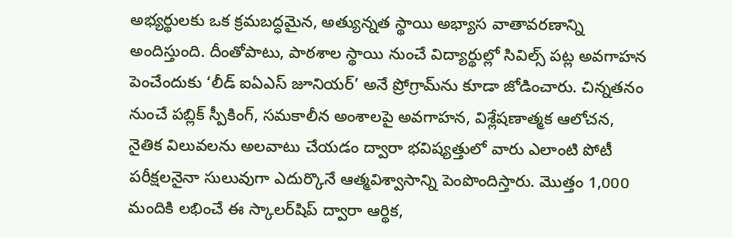అభ్యర్థులకు ఒక క్రమబద్ధమైన, అత్యున్నత స్థాయి అభ్యాస వాతావరణాన్ని అందిస్తుంది. దీంతోపాటు, పాఠశాల స్థాయి నుంచే విద్యార్థుల్లో సివిల్స్ పట్ల అవగాహన పెంచేందుకు ‘లీడ్ ఐఏఎస్ జూనియర్’ అనే ప్రోగ్రామ్‌ను కూడా జోడించారు. చిన్నతనం నుంచే పబ్లిక్ స్పీకింగ్, సమకాలీన అంశాలపై అవగాహన, విశ్లేషణాత్మక ఆలోచన, నైతిక విలువలను అలవాటు చేయడం ద్వారా భవిష్యత్తులో వారు ఎలాంటి పోటీ పరీక్షలనైనా సులువుగా ఎదుర్కొనే ఆత్మవిశ్వాసాన్ని పెంపొందిస్తారు. మొత్తం 1,000 మందికి లభించే ఈ స్కాలర్‌షిప్ ద్వారా ఆర్థిక,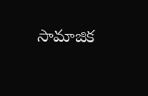సామాజిక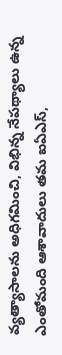వ్యత్యాసాలను అధిగమించి, విభిన్న నేపథ్యాలు ఉన్న ఎంతోమంది ఆశావాదులు తమ ఐఏఎస్,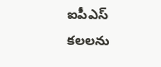ఐపీఎస్ కలలను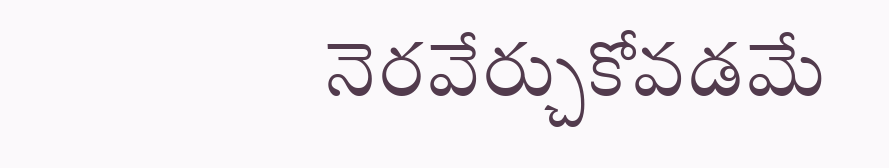నెరవేర్చుకోవడమే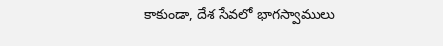కాకుండా, దేశ సేవలో భాగస్వాములు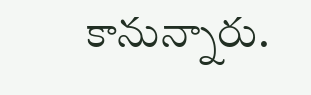కానున్నారు.